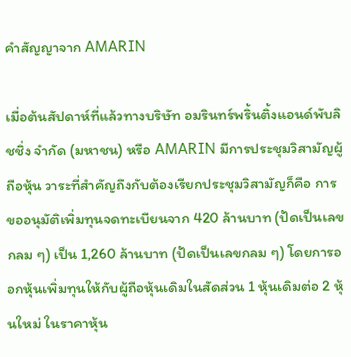คำสัญญาจาก AMARIN

เมื่อต้นสัปดาห์ที่แล้วทางบริษัท อมรินทร์พริ้นติ้งแอนด์พับลิชชิ่ง จำกัด (มหาชน) หรือ AMARIN มีการประชุมวิสามัญผู้ถือหุ้น วาระที่สำคัญถึงกับต้องเรียกประชุมวิสามัญก็คือ การขออนุมัติเพิ่มทุนจดทะเบียนจาก 420 ล้านบาท (ปัดเป็นเลขกลม ๆ) เป็น 1,260 ล้านบาท (ปัดเป็นเลขกลม ๆ) โดยการออกหุ้นเพิ่มทุนให้กับผู้ถือหุ้นเดิมในสัดส่วน 1 หุ้นเดิมต่อ 2 หุ้นใหม่ ในราคาหุ้น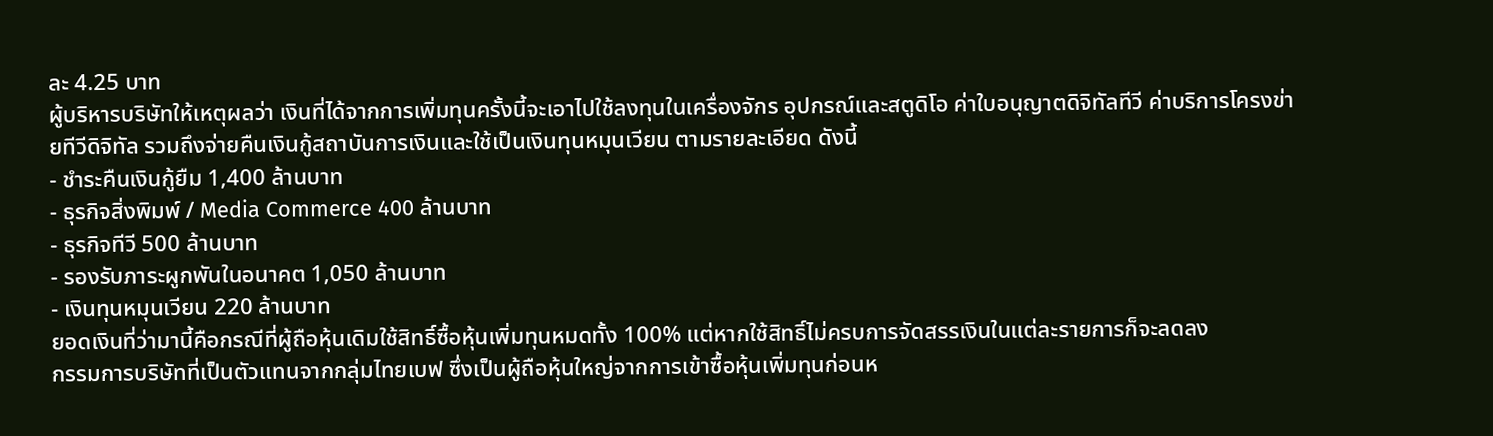ละ 4.25 บาท
ผู้บริหารบริษัทให้เหตุผลว่า เงินที่ได้จากการเพิ่มทุนครั้งนี้จะเอาไปใช้ลงทุนในเครื่องจักร อุปกรณ์และสตูดิโอ ค่าใบอนุญาตดิจิทัลทีวี ค่าบริการโครงข่ายทีวีดิจิทัล รวมถึงจ่ายคืนเงินกู้สถาบันการเงินและใช้เป็นเงินทุนหมุนเวียน ตามรายละเอียด ดังนี้
- ชำระคืนเงินกู้ยืม 1,400 ล้านบาท
- ธุรกิจสิ่งพิมพ์ / Media Commerce 400 ล้านบาท
- ธุรกิจทีวี 500 ล้านบาท
- รองรับภาระผูกพันในอนาคต 1,050 ล้านบาท
- เงินทุนหมุนเวียน 220 ล้านบาท
ยอดเงินที่ว่ามานี้คือกรณีที่ผู้ถือหุ้นเดิมใช้สิทธิ์ซื้อหุ้นเพิ่มทุนหมดทั้ง 100% แต่หากใช้สิทธิ์ไม่ครบการจัดสรรเงินในแต่ละรายการก็จะลดลง
กรรมการบริษัทที่เป็นตัวแทนจากกลุ่มไทยเบฟ ซึ่งเป็นผู้ถือหุ้นใหญ่จากการเข้าซื้อหุ้นเพิ่มทุนก่อนห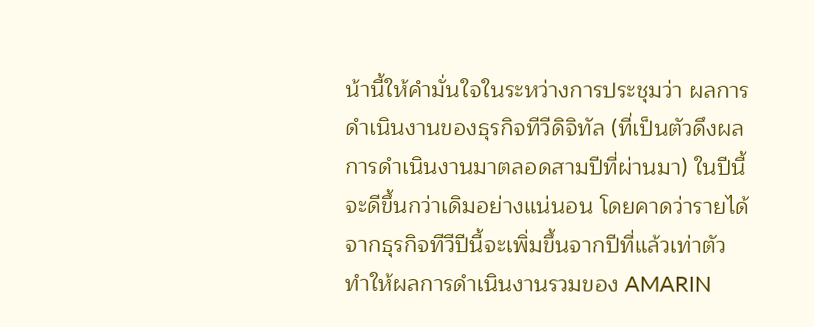น้านี้ให้คำมั่นใจในระหว่างการประชุมว่า ผลการดำเนินงานของธุรกิจทีวีดิจิทัล (ที่เป็นตัวดึงผลการดำเนินงานมาตลอดสามปีที่ผ่านมา) ในปีนี้จะดีขึ้นกว่าเดิมอย่างแน่นอน โดยคาดว่ารายได้จากธุรกิจทีวีปีนี้จะเพิ่มขึ้นจากปีที่แล้วเท่าตัว ทำให้ผลการดำเนินงานรวมของ AMARIN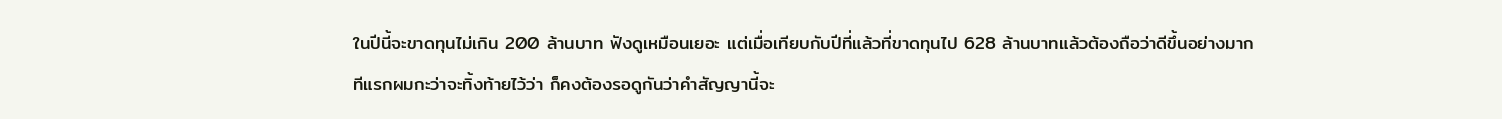ในปีนี้จะขาดทุนไม่เกิน 200 ล้านบาท ฟังดูเหมือนเยอะ แต่เมื่อเทียบกับปีที่แล้วที่ขาดทุนไป 628 ล้านบาทแล้วต้องถือว่าดีขึ้นอย่างมาก
ทีแรกผมกะว่าจะทิ้งท้ายไว้ว่า ก็คงต้องรอดูกันว่าคำสัญญานี้จะ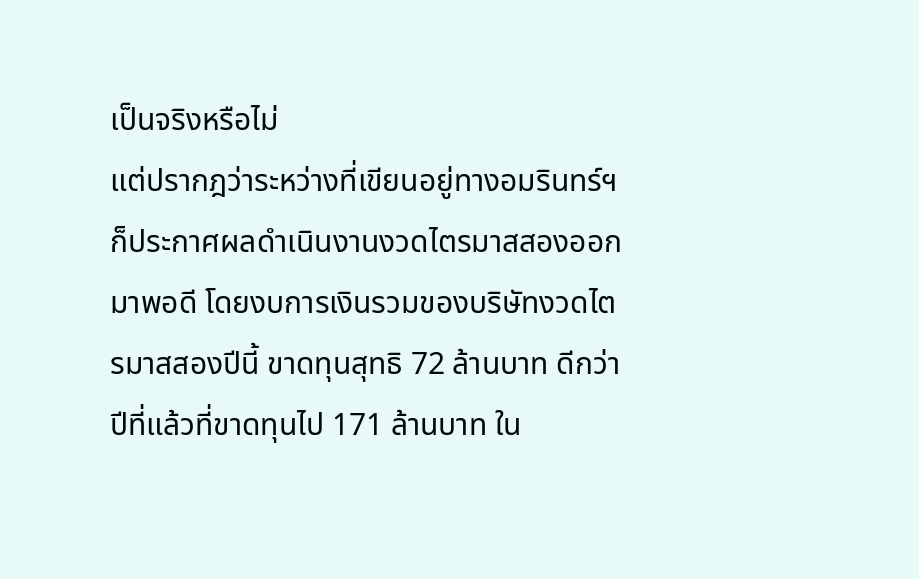เป็นจริงหรือไม่
แต่ปรากฎว่าระหว่างที่เขียนอยู่ทางอมรินทร์ฯ ก็ประกาศผลดำเนินงานงวดไตรมาสสองออกมาพอดี โดยงบการเงินรวมของบริษัทงวดไตรมาสสองปีนี้ ขาดทุนสุทธิ 72 ล้านบาท ดีกว่าปีที่แล้วที่ขาดทุนไป 171 ล้านบาท ใน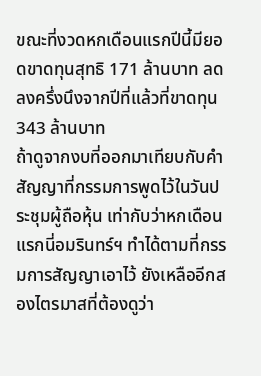ขณะที่งวดหกเดือนแรกปีนี้มียอดขาดทุนสุทธิ 171 ล้านบาท ลดลงครึ่งนึงจากปีที่แล้วที่ขาดทุน 343 ล้านบาท
ถ้าดูจากงบที่ออกมาเทียบกับคำสัญญาที่กรรมการพูดไว้ในวันประชุมผู้ถือหุ้น เท่ากับว่าหกเดือนแรกนี่อมรินทร์ฯ ทำได้ตามที่กรรมการสัญญาเอาไว้ ยังเหลืออีกสองไตรมาสที่ต้องดูว่า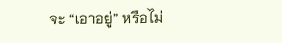จะ “เอาอยู่” หรือไม่